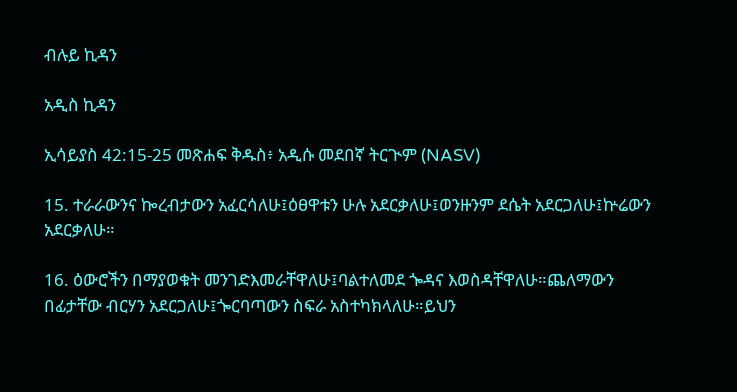ብሉይ ኪዳን

አዲስ ኪዳን

ኢሳይያስ 42:15-25 መጽሐፍ ቅዱስ፥ አዲሱ መደበኛ ትርጒም (NASV)

15. ተራራውንና ኰረብታውን አፈርሳለሁ፤ዕፀዋቱን ሁሉ አደርቃለሁ፤ወንዙንም ደሴት አደርጋለሁ፤ኵሬውን አደርቃለሁ።

16. ዕውሮችን በማያወቁት መንገድእመራቸዋለሁ፤ባልተለመደ ጐዳና እወስዳቸዋለሁ።ጨለማውን በፊታቸው ብርሃን አደርጋለሁ፤ጐርባጣውን ስፍራ አስተካክላለሁ።ይህን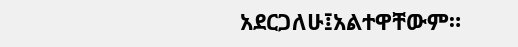አደርጋለሁ፤አልተዋቸውም።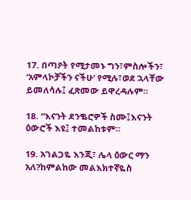17. በጣዖት የሚታመኑ ግን፣ምስሎችን፣ ‘አምላኮቻችን ናችሁ’ የሚሉ፣ወደ ኋላቸው ይመለሳሉ፤ ፈጽመው ይዋረዳሉም።

18. “እናንት ደንቈሮዎች ስሙ፤እናንት ዕውሮች እዩ፤ ተመልከቱም።

19. አገልጋዬ እንጂ፣ ሌላ ዕውር ማን አለ?ከምልከው መልእክተኛዬስ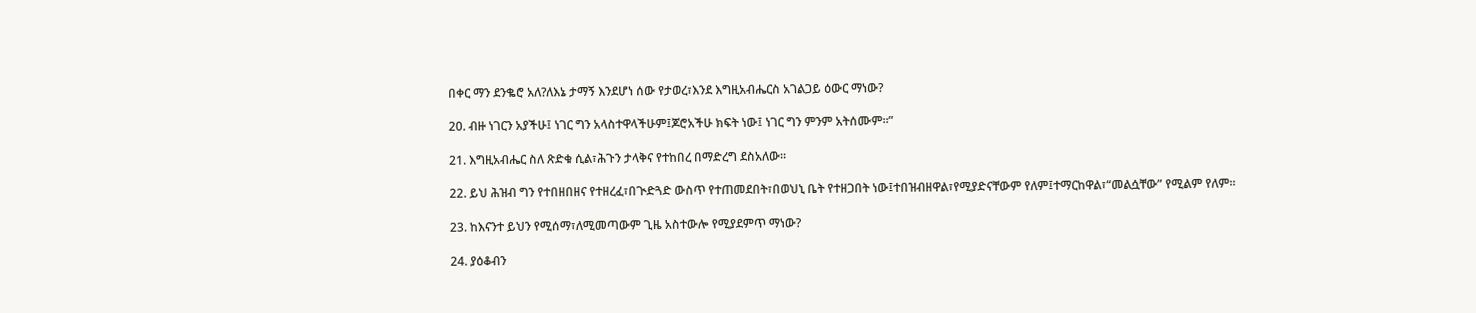በቀር ማን ደንቈሮ አለ?ለእኔ ታማኝ እንደሆነ ሰው የታወረ፣እንደ እግዚአብሔርስ አገልጋይ ዕውር ማነው?

20. ብዙ ነገርን አያችሁ፤ ነገር ግን አላስተዋላችሁም፤ጆሮአችሁ ክፍት ነው፤ ነገር ግን ምንም አትሰሙም።”

21. እግዚአብሔር ስለ ጽድቁ ሲል፣ሕጉን ታላቅና የተከበረ በማድረግ ደስአለው።

22. ይህ ሕዝብ ግን የተበዘበዘና የተዘረፈ፣በጒድጓድ ውስጥ የተጠመደበት፣በወህኒ ቤት የተዘጋበት ነው፤ተበዝብዘዋል፣የሚያድናቸውም የለም፤ተማርከዋል፣“መልሷቸው” የሚልም የለም።

23. ከእናንተ ይህን የሚሰማ፣ለሚመጣውም ጊዜ አስተውሎ የሚያደምጥ ማነው?

24. ያዕቆብን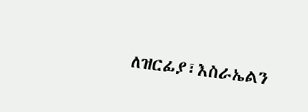ለዝርፊያ፣እስራኤልን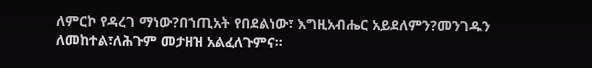ለምርኮ የዳረገ ማነው?በኀጢአት የበደልነው፣ እግዚአብሔር አይደለምን?መንገዱን ለመከተል፣ለሕጉም መታዘዝ አልፈለጉምና።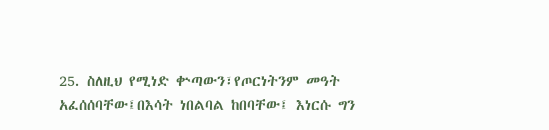25. ስለዚህ የሚነድ ቍጣውን፣የጦርነትንም መዓት አፈሰሰባቸው፤በእሳት ነበልባል ከበባቸው፤ እነርሱ ግን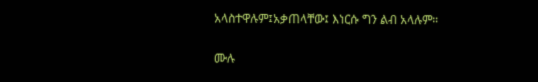አላስተዋሉም፤አቃጠላቸው፤ እነርሱ ግን ልብ አላሉም።

ሙሉ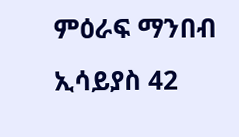ምዕራፍ ማንበብ ኢሳይያስ 42